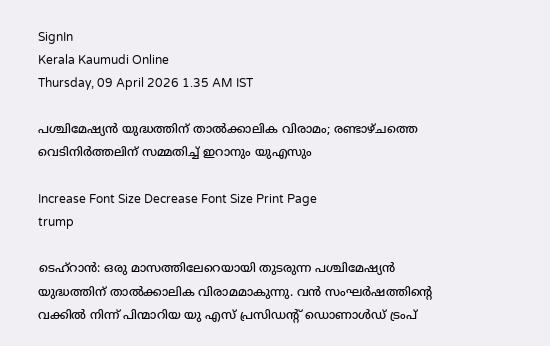SignIn
Kerala Kaumudi Online
Thursday, 09 April 2026 1.35 AM IST

പശ്ചിമേഷ്യൻ യുദ്ധത്തിന് താൽക്കാലിക വിരാമം; രണ്ടാഴ്‌ചത്തെ വെടിനിർത്തലിന് സമ്മതിച്ച് ഇറാനും യുഎസും

Increase Font Size Decrease Font Size Print Page
trump

ടെഹ്‌റാൻ: ഒരു മാസത്തിലേറെയായി തുടരുന്ന പശ്ചിമേഷ്യൻ യുദ്ധത്തിന് താൽക്കാലിക വിരാമമാകുന്നു. വൻ സംഘർഷത്തിന്റെ വക്കിൽ നിന്ന് പിന്മാറിയ യു എസ് പ്രസിഡന്റ് ഡൊണാൾഡ് ട്രംപ്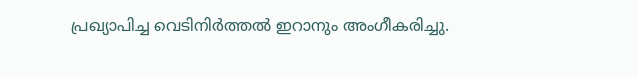പ്രഖ്യാപിച്ച വെടിനിർത്തൽ ഇറാനും അംഗീകരിച്ചു.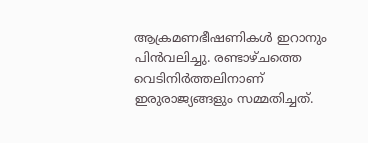ആക്രമണഭീഷണികൾ ഇറാനും പിൻവലിച്ചു. രണ്ടാഴ്‌ചത്തെ വെടിനിർത്തലിനാണ് ഇരുരാജ്യങ്ങളും സമ്മതിച്ചത്.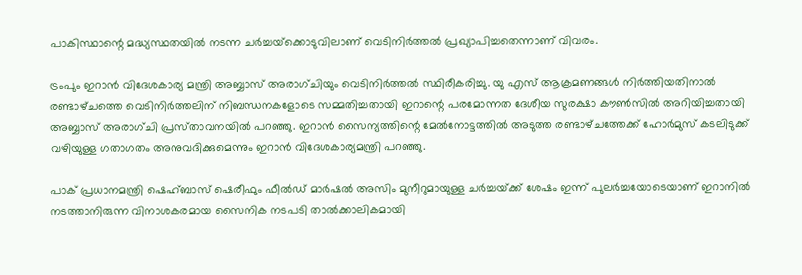പാകിസ്ഥാന്റെ മദ്ധ്യസ്ഥതയിൽ നടന്ന ചർച്ചയ്‌ക്കൊടുവിലാണ് വെടിനിർത്തൽ പ്രഖ്യാപിച്ചതെന്നാണ് വിവരം.

ട്രംപും ഇറാൻ വിദേശകാര്യ മന്ത്രി അബ്ബാസ് അരാഗ്‌ചിയും വെടിനിർത്തൽ സ്ഥിരീകരിച്ചു. യു എസ് ആക്രമണങ്ങൾ നിർത്തിയതിനാൽ രണ്ടാഴ്‌ചത്തെ വെടിനിർത്തലിന് നിബന്ധനകളോടെ സമ്മതിച്ചതായി ഇറാന്റെ പരമോന്നത ദേശീയ സുരക്ഷാ കൗൺസിൽ അറിയിച്ചതായി അബ്ബാസ് അരാഗ്‌ചി പ്രസ്‌താവനയിൽ പറഞ്ഞു. ഇറാൻ സൈന്യത്തിന്റെ മേൽനോട്ടത്തിൽ അടുത്ത രണ്ടാഴ്‌ചത്തേക്ക് ഹോർമുസ് കടലിടുക്ക് വഴിയുള്ള ഗതാഗതം അനുവദിക്കുമെന്നും ഇറാൻ വിദേശകാര്യമന്ത്രി പറഞ്ഞു.

പാക് പ്രധാനമന്ത്രി ഷെഹ്‌ബാസ് ഷെരീഫും ഫീൽഡ് മാർഷൽ അസിം മുനീറുമായുള്ള ചർച്ചയ്‌ക്ക് ശേഷം ഇന്ന് പുലർച്ചയോടെയാണ് ഇറാനിൽ നടത്താനിരുന്ന വിനാശകരമായ സൈനിക നടപടി താൽക്കാലികമായി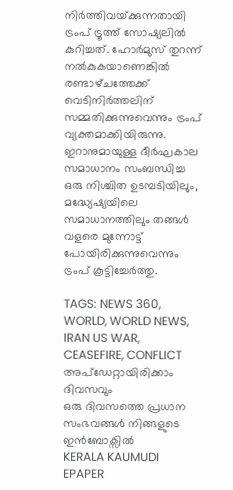നിർത്തിവയ്‌ക്കുന്നതായി ട്രംപ് ട്രൂത്ത് സോഷ്യലിൽ കുറിച്ചത്. ഹോർമുസ് തുറന്ന് നൽകുകയാണെങ്കിൽ രണ്ടാഴ്‌ചത്തേക്ക് വെടിനിർത്തലിന് സമ്മതിക്കുന്നുവെന്നും ട്രംപ് വ്യക്തമാക്കിയിരുന്നു. ഇറാനുമായുള്ള ദീർഘകാല സമാധാനം സംബന്ധിച്ച ഒരു നിശ്ചിത ഉടമ്പടിയിലും, മദ്ധ്യേഷ്യയിലെ സമാധാനത്തിലും തങ്ങൾ വളരെ മുന്നോട്ട് പോയിരിക്കുന്നുവെന്നും ട്രംപ് കൂട്ടിച്ചേർത്തു.

TAGS: NEWS 360, WORLD, WORLD NEWS, IRAN US WAR, CEASEFIRE, CONFLICT
അപ്ഡേറ്റായിരിക്കാം ദിവസവും
ഒരു ദിവസത്തെ പ്രധാന സംഭവങ്ങൾ നിങ്ങളുടെ ഇൻബോക്സിൽ
KERALA KAUMUDI EPAPER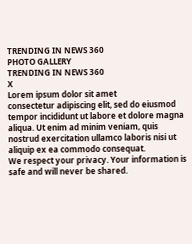TRENDING IN NEWS 360
PHOTO GALLERY
TRENDING IN NEWS 360
X
Lorem ipsum dolor sit amet
consectetur adipiscing elit, sed do eiusmod tempor incididunt ut labore et dolore magna aliqua. Ut enim ad minim veniam, quis nostrud exercitation ullamco laboris nisi ut aliquip ex ea commodo consequat.
We respect your privacy. Your information is safe and will never be shared.